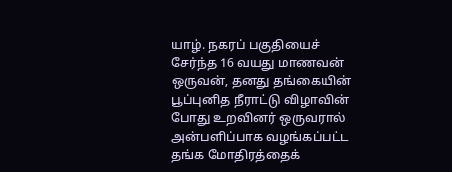யாழ். நகரப் பகுதியைச் சேர்ந்த 16 வயது மாணவன் ஒருவன், தனது தங்கையின் பூப்புனித நீராட்டு விழாவின் போது உறவினர் ஒருவரால் அன்பளிப்பாக வழங்கப்பட்ட தங்க மோதிரத்தைக்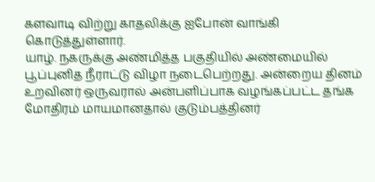களவாடி விற்று காதலிக்கு ஐபோன் வாங்கி கொடுத்துள்ளார்.
யாழ். நகருக்கு அண்மித்த பகுதியில் அண்மையில் பூப்புனித நீராட்டு விழா நடைபெற்றது. அன்றைய தினம் உறவினர் ஒருவரால் அன்பளிப்பாக வழங்கப்பட்ட தங்க மோதிரம் மாயமானதால் குடும்பத்தினர்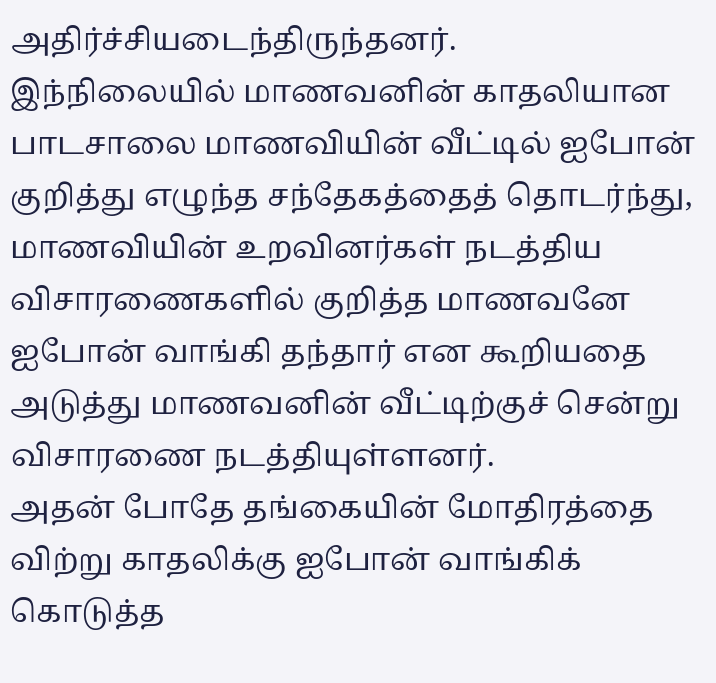அதிர்ச்சியடைந்திருந்தனர்.
இந்நிலையில் மாணவனின் காதலியான பாடசாலை மாணவியின் வீட்டில் ஐபோன் குறித்து எழுந்த சந்தேகத்தைத் தொடர்ந்து, மாணவியின் உறவினர்கள் நடத்திய விசாரணைகளில் குறித்த மாணவனே ஐபோன் வாங்கி தந்தார் என கூறியதை அடுத்து மாணவனின் வீட்டிற்குச் சென்று விசாரணை நடத்தியுள்ளனர்.
அதன் போதே தங்கையின் மோதிரத்தை விற்று காதலிக்கு ஐபோன் வாங்கிக் கொடுத்த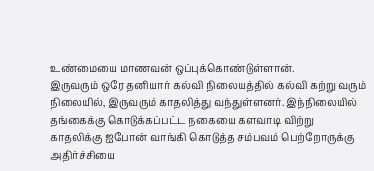உண்மையை மாணவன் ஒப்புக்கொண்டுள்ளான்.
இருவரும் ஒரே தனியார் கல்வி நிலையத்தில் கல்வி கற்று வரும் நிலையில், இருவரும் காதலித்து வந்துள்ளனர். இந்நிலையில் தங்கைக்கு கொடுக்கப்பட்ட நகையை களவாடி விற்று காதலிக்கு ஐபோன் வாங்கி கொடுத்த சம்பவம் பெற்றோருக்கு அதிர்ச்சியை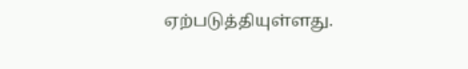ஏற்படுத்தியுள்ளது.